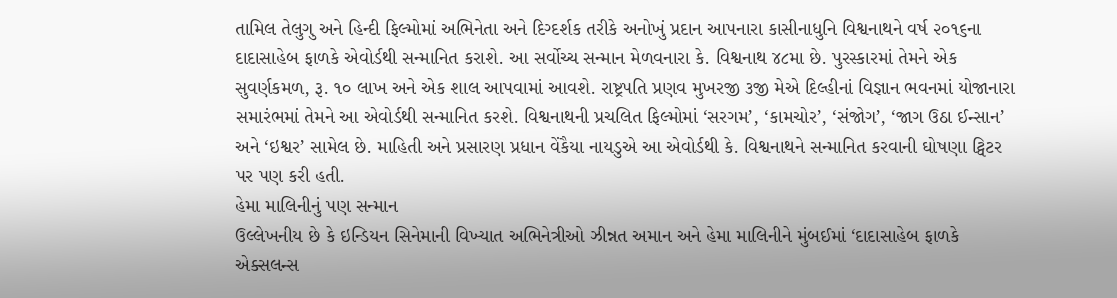તામિલ તેલુગુ અને હિન્દી ફિલ્મોમાં અભિનેતા અને દિગ્દર્શક તરીકે અનોખું પ્રદાન આપનારા કાસીનાધુનિ વિશ્વનાથને વર્ષ ૨૦૧૬ના દાદાસાહેબ ફાળકે એવોર્ડથી સન્માનિત કરાશે. આ સર્વોચ્ચ સન્માન મેળવનારા કે. વિશ્વનાથ ૪૮મા છે. પુરસ્કારમાં તેમને એક સુવર્ણકમળ, રૂ. ૧૦ લાખ અને એક શાલ આપવામાં આવશે. રાષ્ટ્રપતિ પ્રણવ મુખરજી ૩જી મેએ દિલ્હીનાં વિજ્ઞાન ભવનમાં યોજાનારા સમારંભમાં તેમને આ એવોર્ડથી સન્માનિત કરશે. વિશ્વનાથની પ્રચલિત ફિલ્મોમાં ‘સરગમ’, ‘કામચોર’, ‘સંજોગ’, ‘જાગ ઉઠા ઈન્સાન’ અને ‘ઇશ્વર’ સામેલ છે. માહિતી અને પ્રસારણ પ્રધાન વેંકૈયા નાયડુએ આ એવોર્ડથી કે. વિશ્વનાથને સન્માનિત કરવાની ઘોષણા ટ્વિટર પર પણ કરી હતી.
હેમા માલિનીનું પણ સન્માન
ઉલ્લેખનીય છે કે ઇન્ડિયન સિનેમાની વિખ્યાત અભિનેત્રીઓ ઝીન્નત અમાન અને હેમા માલિનીને મુંબઈમાં ‘દાદાસાહેબ ફાળકે એક્સલન્સ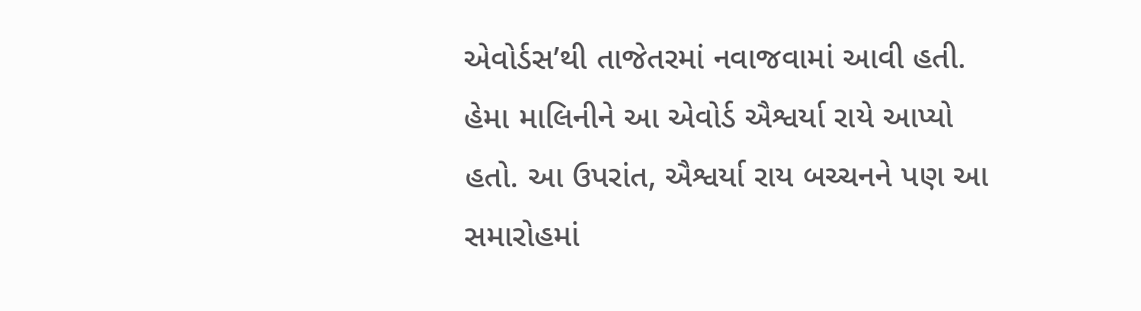એવોર્ડસ’થી તાજેતરમાં નવાજવામાં આવી હતી. હેમા માલિનીને આ એવોર્ડ ઐશ્વર્યા રાયે આપ્યો હતો. આ ઉપરાંત, ઐશ્વર્યા રાય બચ્ચનને પણ આ સમારોહમાં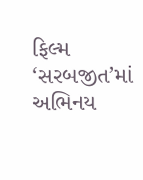ફિલ્મ ‘સરબજીત’માં અભિનય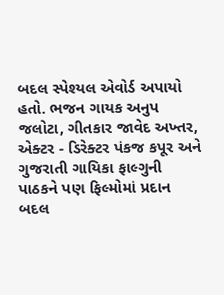બદલ સ્પેશ્યલ એવોર્ડ અપાયો હતો. ભજન ગાયક અનુપ જલોટા, ગીતકાર જાવેદ અખ્તર, એક્ટર - ડિરેક્ટર પંકજ કપૂર અને ગુજરાતી ગાયિકા ફાલ્ગુની પાઠકને પણ ફિલ્મોમાં પ્રદાન બદલ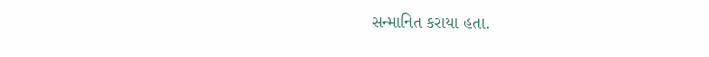સન્માનિત કરાયા હતા.